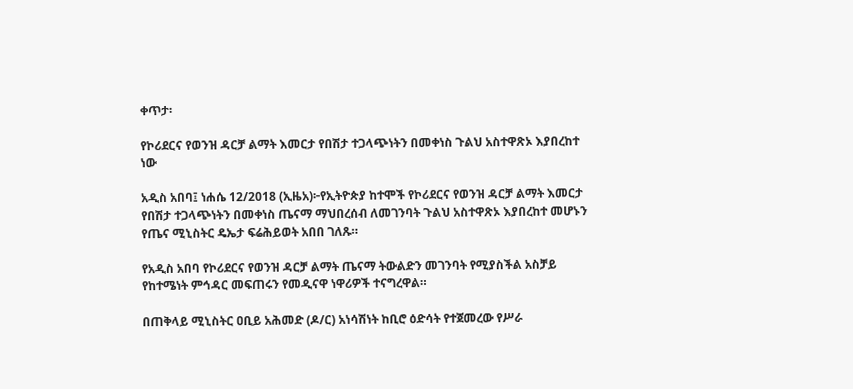ቀጥታ፡

የኮሪደርና የወንዝ ዳርቻ ልማት እመርታ የበሽታ ተጋላጭነትን በመቀነስ ጉልህ አስተዋጽኦ እያበረከተ ነው

አዲስ አበባ፤ ነሐሴ 12/2018 (ኢዜአ)፦የኢትዮጵያ ከተሞች የኮሪደርና የወንዝ ዳርቻ ልማት እመርታ የበሽታ ተጋላጭነትን በመቀነስ ጤናማ ማህበረሰብ ለመገንባት ጉልህ አስተዋጽኦ እያበረከተ መሆኑን የጤና ሚኒስትር ዴኤታ ፍሬሕይወት አበበ ገለጹ።

የአዲስ አበባ የኮሪደርና የወንዝ ዳርቻ ልማት ጤናማ ትውልድን መገንባት የሚያስችል አስቻይ የከተሜነት ምኅዳር መፍጠሩን የመዲናዋ ነዋሪዎች ተናግረዋል።

በጠቅላይ ሚኒስትር ዐቢይ አሕመድ (ዶ/ር) አነሳሽነት ከቢሮ ዕድሳት የተጀመረው የሥራ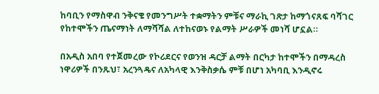ከባቢን የማስዋብ ንቅናቄ የመንግሥት ተቋማትን ምቹና ማራኪ ገጽታ ከማጎናጸፍ ባሻገር የከተሞችን ጤናማነት ለማሻሻል ለተከናወኑ የልማት ሥራዎች መነሻ ሆኗል።

በአዲስ አበባ የተጀመረው የኮሪደርና የወንዝ ዳርቻ ልማት በርካታ ከተሞችን በማዳረስ ነዋሪዎች በንጹህ፣ አረንጓዴና ለአካላዊ እንቅስቃሴ ምቹ በሆነ አካባቢ እንዲኖሩ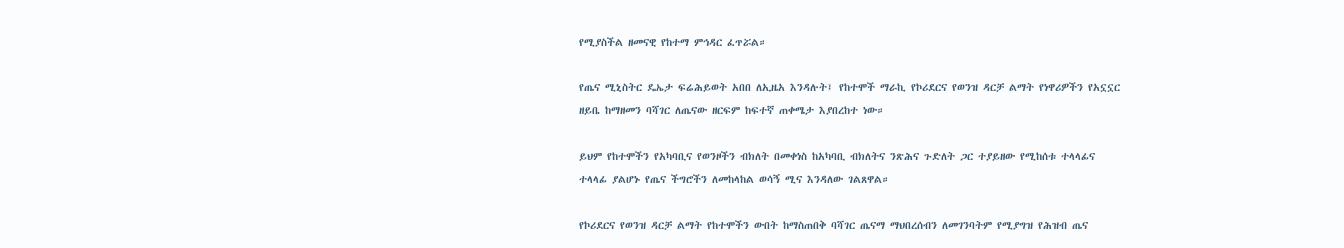የሚያስችል ዘመናዊ የከተማ ምኅዳር ፈጥሯል።

የጤና ሚኒስትር ዴኤታ ፍሬሕይወት አበበ ለኢዜአ እንዳሉት፤ የከተሞች ማራኪ የኮሪደርና የወንዝ ዳርቻ ልማት የነዋሪዎችን የአኗኗር ዘይቤ ከማዘመን ባሻገር ለጤናው ዘርፍም ከፍተኛ ጠቀሜታ እያበረከተ ነው።

ይህም የከተሞችን የአካባቢና የወንዞችን ብክለት በመቀነስ ከአካባቢ ብክለትና ንጽሕና ጉድለት ጋር ተያይዘው የሚከሰቱ ተላላፊና ተላላፊ ያልሆኑ የጤና ችግሮችን ለመከላከል ወሳኝ ሚና እንዳለው ገልጸዋል።

የኮሪደርና የወንዝ ዳርቻ ልማት የከተሞችን ውበት ከማስጠበቅ ባሻገር ጤናማ ማህበረሰብን ለመገንባትም የሚያግዝ የሕዝብ ጤና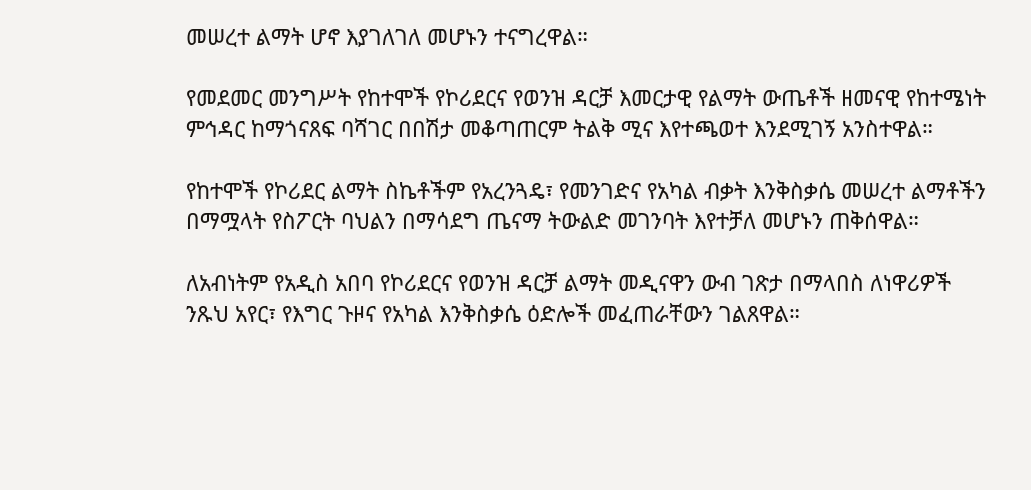መሠረተ ልማት ሆኖ እያገለገለ መሆኑን ተናግረዋል።

የመደመር መንግሥት የከተሞች የኮሪደርና የወንዝ ዳርቻ እመርታዊ የልማት ውጤቶች ዘመናዊ የከተሜነት ምኅዳር ከማጎናጸፍ ባሻገር በበሽታ መቆጣጠርም ትልቅ ሚና እየተጫወተ እንደሚገኝ አንስተዋል።

የከተሞች የኮሪደር ልማት ስኬቶችም የአረንጓዴ፣ የመንገድና የአካል ብቃት እንቅስቃሴ መሠረተ ልማቶችን በማሟላት የስፖርት ባህልን በማሳደግ ጤናማ ትውልድ መገንባት እየተቻለ መሆኑን ጠቅሰዋል።

ለአብነትም የአዲስ አበባ የኮሪደርና የወንዝ ዳርቻ ልማት መዲናዋን ውብ ገጽታ በማላበስ ለነዋሪዎች ንጹህ አየር፣ የእግር ጉዞና የአካል እንቅስቃሴ ዕድሎች መፈጠራቸውን ገልጸዋል።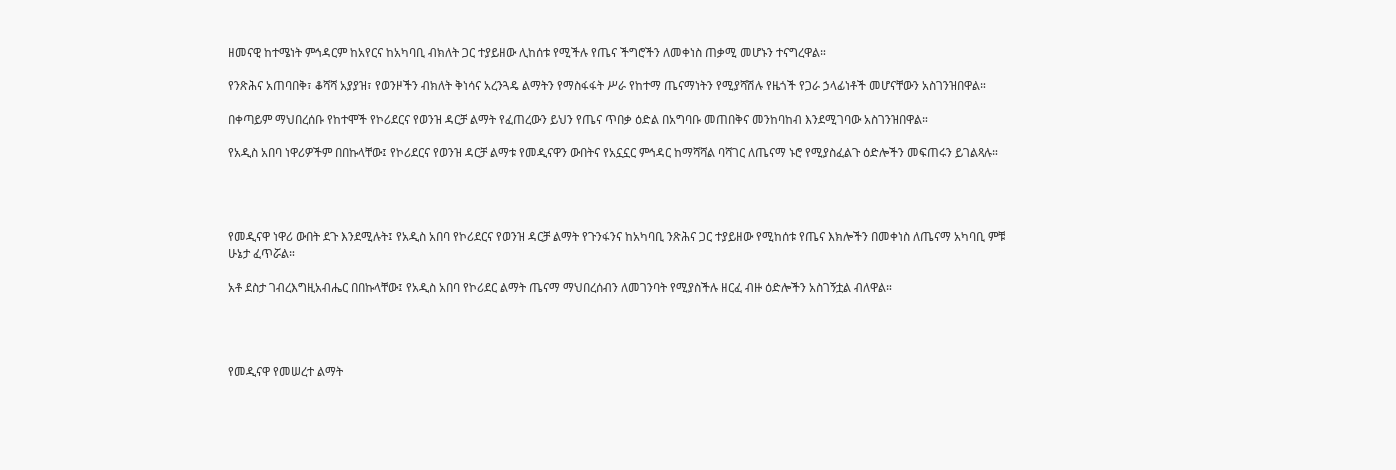ዘመናዊ ከተሜነት ምኅዳርም ከአየርና ከአካባቢ ብክለት ጋር ተያይዘው ሊከሰቱ የሚችሉ የጤና ችግሮችን ለመቀነስ ጠቃሚ መሆኑን ተናግረዋል።

የንጽሕና አጠባበቅ፣ ቆሻሻ አያያዝ፣ የወንዞችን ብክለት ቅነሳና አረንጓዴ ልማትን የማስፋፋት ሥራ የከተማ ጤናማነትን የሚያሻሽሉ የዜጎች የጋራ ኃላፊነቶች መሆናቸውን አስገንዝበዋል።

በቀጣይም ማህበረሰቡ የከተሞች የኮሪደርና የወንዝ ዳርቻ ልማት የፈጠረውን ይህን የጤና ጥበቃ ዕድል በአግባቡ መጠበቅና መንከባከብ እንደሚገባው አስገንዝበዋል።

የአዲስ አበባ ነዋሪዎችም በበኩላቸው፤ የኮሪደርና የወንዝ ዳርቻ ልማቱ የመዲናዋን ውበትና የአኗኗር ምኅዳር ከማሻሻል ባሻገር ለጤናማ ኑሮ የሚያስፈልጉ ዕድሎችን መፍጠሩን ይገልጻሉ።




የመዲናዋ ነዋሪ ውበት ደጉ እንደሚሉት፤ የአዲስ አበባ የኮሪደርና የወንዝ ዳርቻ ልማት የጉንፋንና ከአካባቢ ንጽሕና ጋር ተያይዘው የሚከሰቱ የጤና እክሎችን በመቀነስ ለጤናማ አካባቢ ምቹ ሁኔታ ፈጥሯል።

አቶ ደስታ ገብረእግዚአብሔር በበኩላቸው፤ የአዲስ አበባ የኮሪደር ልማት ጤናማ ማህበረሰብን ለመገንባት የሚያስችሉ ዘርፈ ብዙ ዕድሎችን አስገኝቷል ብለዋል።




የመዲናዋ የመሠረተ ልማት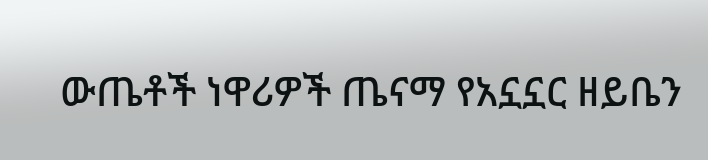ውጤቶች ነዋሪዎች ጤናማ የአኗኗር ዘይቤን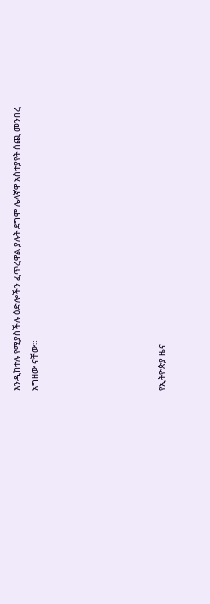እንዲከተሉ የሚያስችሉ ዕድሎችን ፈጥረዋል ያሉት ደግሞ ሌላኛዋ አስተያየት ሰጪ መንበረ አግዘው ናቸው።






የኢትዮጵያ ዜና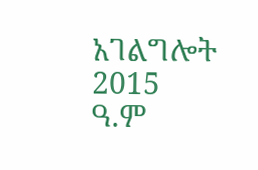አገልግሎት
2015
ዓ.ም